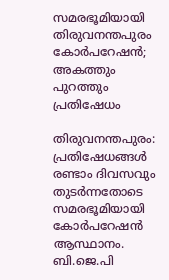സമരഭൂമിയായി തിരുവനന്തപുരം കോര്‍പറേഷന്‍; അകത്തും പുറത്തും പ്രതിഷേധം

തിരുവനന്തപുരം: പ്രതിഷേധങ്ങള്‍ രണ്ടാം ദിവസവും തുടര്‍ന്നതോടെ സമരഭൂമിയായി കോര്‍പറേഷന്‍ ആസ്ഥാനം. ബി.ജെ.പി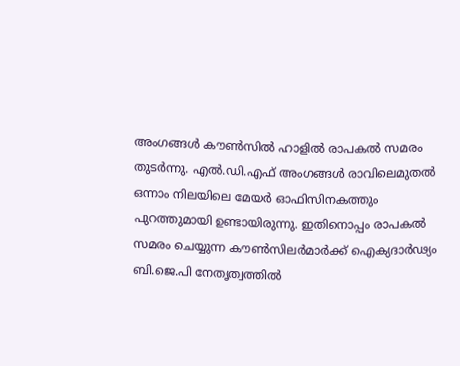അംഗങ്ങള്‍ കൗണ്‍സില്‍ ഹാളില്‍ രാപകല്‍ സമരം തുടര്‍ന്നു. എല്‍.ഡി.എഫ് അംഗങ്ങള്‍ രാവിലെമുതല്‍ ഒന്നാം നിലയിലെ മേയര്‍ ഓഫിസിനകത്തും പുറത്തുമായി ഉണ്ടായിരുന്നു. ഇതിനൊപ്പം രാപകല്‍ സമരം ചെയ്യുന്ന കൗണ്‍സിലര്‍മാര്‍ക്ക് ഐക്യദാര്‍ഢ്യം ബി.ജെ.പി നേതൃത്വത്തില്‍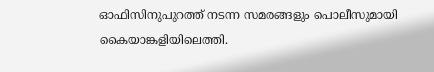ഓഫിസിനുപുറത്ത് നടന്ന സമരങ്ങളും പൊലീസുമായി കൈയാങ്കളിയിലെത്തി.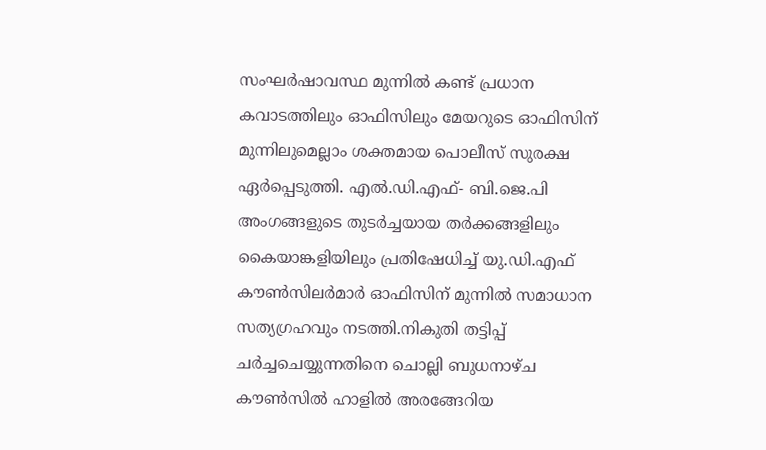സംഘര്‍ഷാവസ്ഥ മുന്നില്‍ കണ്ട് പ്രധാന കവാടത്തിലും ഓഫിസിലും മേയറുടെ ഓഫിസിന് മുന്നിലുമെല്ലാം ശക്തമായ പൊലീസ് സുരക്ഷ ഏര്‍പ്പെടുത്തി. എല്‍.ഡി.എഫ്- ബി.ജെ.പി അംഗങ്ങളുടെ തുടര്‍ച്ചയായ തര്‍ക്കങ്ങളിലും കൈയാങ്കളിയിലും പ്രതിഷേധിച്ച്‌ യു.ഡി.എഫ് കൗണ്‍സിലര്‍മാര്‍ ഓഫിസിന് മുന്നില്‍ സമാധാന സത്യഗ്രഹവും നടത്തി.നികുതി തട്ടിപ്പ് ചര്‍ച്ചചെയ്യുന്നതിനെ ചൊല്ലി ബുധനാഴ്ച കൗണ്‍സില്‍ ഹാളില്‍ അരങ്ങേറിയ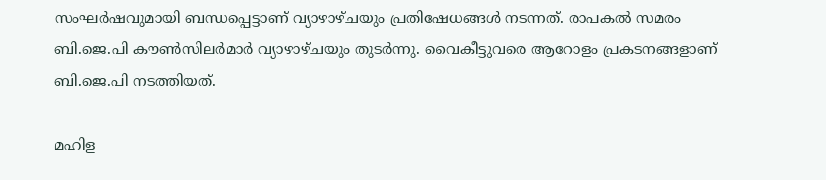സംഘര്‍ഷവുമായി ബന്ധപ്പെട്ടാണ് വ്യാഴാഴ്ചയും പ്രതിഷേധങ്ങള്‍ നടന്നത്. രാപകല്‍ സമരം ബി.ജെ.പി കൗണ്‍സിലര്‍മാര്‍ വ്യാഴാഴ്ചയും തുടര്‍ന്നു. വൈകീട്ടുവരെ ആറോളം പ്രകടനങ്ങളാണ് ബി.ജെ.പി നടത്തിയത്.

മഹിള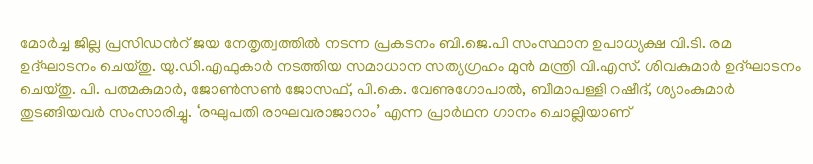മോര്‍ച്ച ജില്ല പ്രസിഡന്‍റ് ജയ നേതൃത്വത്തില്‍ നടന്ന പ്രകടനം ബി.ജെ.പി സംസ്ഥാന ഉപാധ്യക്ഷ വി.ടി. രമ ഉദ്ഘാടനം ചെയ്തു. യു.ഡി.എഫുകാര്‍ നടത്തിയ സമാധാന സത്യഗ്രഹം മുന്‍ മന്ത്രി വി.എസ്. ശിവകുമാര്‍ ഉദ്ഘാടനം ചെയ്തു. പി. പത്മകുമാര്‍, ജോണ്‍സണ്‍ ജോസഫ്, പി.കെ. വേണുഗോപാല്‍, ബീമാപള്ളി റഷീദ്, ശ്യാംകുമാര്‍ തുടങ്ങിയവര്‍ സംസാരിച്ചു. ‘രഘുപതി രാഘവരാജാറാം’ എന്ന പ്രാര്‍ഥന ഗാനം ചൊല്ലിയാണ്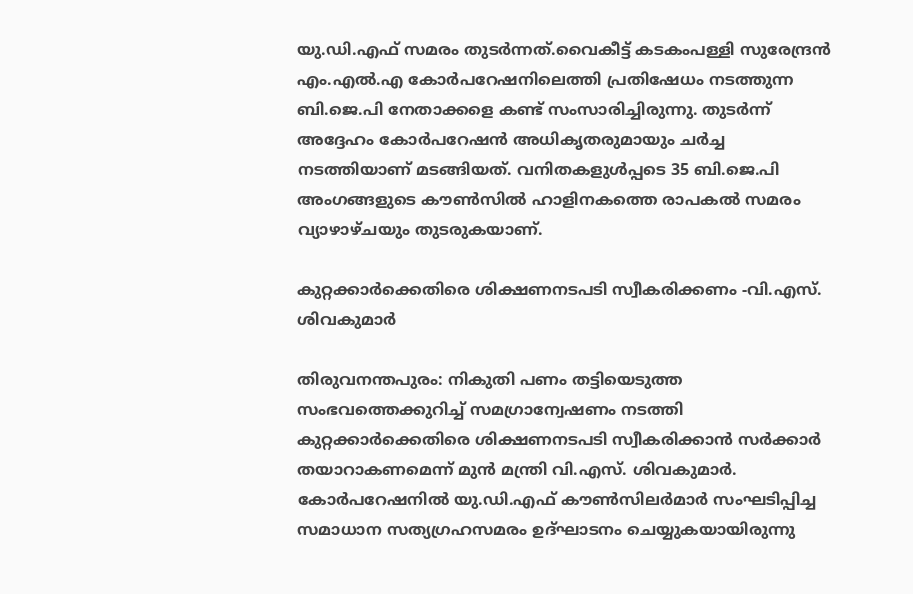യു.ഡി.എഫ് സമരം തുടര്‍ന്നത്.വൈകീട്ട് കടകംപള്ളി സുരേന്ദ്രന്‍ എം.എല്‍.എ കോര്‍പറേഷനിലെത്തി പ്രതിഷേധം നടത്തുന്ന ബി.ജെ.പി നേതാക്കളെ കണ്ട് സംസാരിച്ചിരുന്നു. തുടര്‍ന്ന് അദ്ദേഹം കോര്‍പറേഷന്‍ അധികൃതരുമായും ചര്‍ച്ച നടത്തിയാണ് മടങ്ങിയത്. വനിതകളുള്‍പ്പടെ 35 ബി.ജെ.പി അംഗങ്ങളുടെ കൗണ്‍സില്‍ ഹാളിനകത്തെ രാപകല്‍ സമരം വ്യാഴാഴ്ചയും തുടരുകയാണ്.

കുറ്റക്കാര്‍ക്കെതിരെ ശിക്ഷണനടപടി സ്വീകരിക്കണം -വി.എസ്. ശിവകുമാര്‍

തിരുവനന്തപുരം: നികുതി പണം തട്ടിയെടുത്ത സംഭവത്തെക്കുറിച്ച്‌ സമഗ്രാന്വേഷണം നടത്തി കുറ്റക്കാര്‍ക്കെതിരെ ശിക്ഷണനടപടി സ്വീകരിക്കാന്‍ സര്‍ക്കാര്‍ തയാറാകണമെന്ന് മുന്‍ മന്ത്രി വി.എസ്. ശിവകുമാര്‍. കോര്‍പറേഷനില്‍ യു.ഡി.എഫ് കൗണ്‍സിലര്‍മാര്‍ സംഘടിപ്പിച്ച സമാധാന സത്യഗ്രഹസമരം ഉദ്ഘാടനം ചെയ്യുകയായിരുന്നു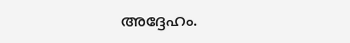അദ്ദേഹം.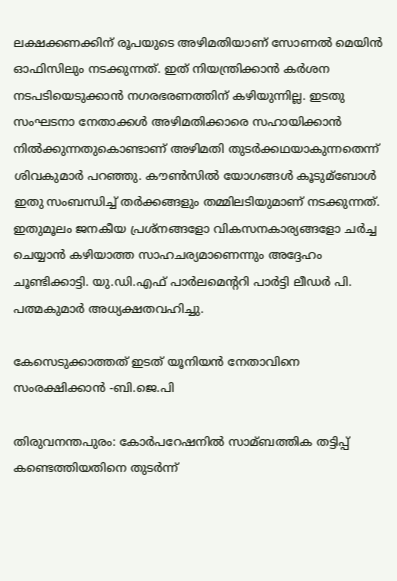ലക്ഷക്കണക്കിന് രൂപയുടെ അഴിമതിയാണ് സോണല്‍ മെയിന്‍ ഓഫിസിലും നടക്കുന്നത്. ഇത് നിയന്ത്രിക്കാന്‍ കര്‍ശന നടപടിയെടുക്കാന്‍ നഗരഭരണത്തിന് കഴിയുന്നില്ല. ഇടതു സംഘടനാ നേതാക്കള്‍ അഴിമതിക്കാരെ സഹായിക്കാന്‍ നില്‍ക്കുന്നതുകൊണ്ടാണ് അഴിമതി തുടര്‍ക്കഥയാകുന്നതെന്ന് ശിവകുമാര്‍ പറഞ്ഞു. കൗണ്‍സില്‍ യോഗങ്ങള്‍ കൂടുമ്ബോള്‍ ഇതു സംബന്ധിച്ച്‌ തര്‍ക്കങ്ങളും തമ്മിലടിയുമാണ് നടക്കുന്നത്. ഇതുമൂലം ജനകീയ പ്രശ്നങ്ങളോ വികസനകാര്യങ്ങളോ ചര്‍ച്ച ചെയ്യാന്‍ കഴിയാത്ത സാഹചര്യമാണെന്നും അദ്ദേഹം ചൂണ്ടിക്കാട്ടി. യു.ഡി.എഫ് പാര്‍ലമെന്‍ററി പാര്‍ട്ടി ലീഡര്‍ പി. പത്മകുമാര്‍ അധ്യക്ഷതവഹിച്ചു.

കേസെടുക്കാത്തത് ഇടത് യൂനിയന്‍ നേതാവിനെ സംരക്ഷിക്കാന്‍ -ബി.ജെ.പി

തിരുവനന്തപുരം: കോര്‍പറേഷനില്‍ സാമ്ബത്തിക തട്ടിപ്പ് കണ്ടെത്തിയതിനെ തുടര്‍ന്ന്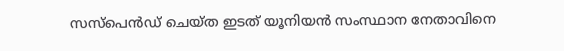സസ്‌പെന്‍ഡ് ചെയ്ത ഇടത് യൂനിയന്‍ സംസ്ഥാന നേതാവിനെ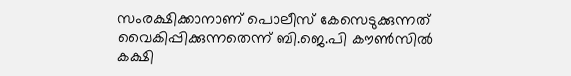സംരക്ഷിക്കാനാണ് പൊലീസ് കേസെടുക്കുന്നത് വൈകിപ്പിക്കുന്നതെന്ന് ബി.ജെ.പി കൗണ്‍സില്‍ കക്ഷി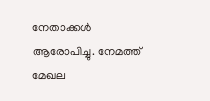നേതാക്കള്‍ ആരോപിച്ചു. നേമത്ത് മേഖല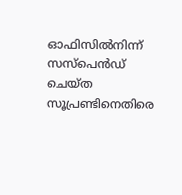ഓഫിസില്‍നിന്ന് സസ്‌പെന്‍ഡ് ചെയ്ത സൂപ്രണ്ടിനെതിരെ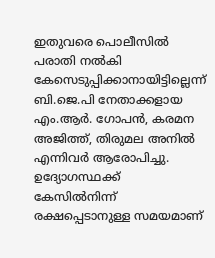ഇതുവരെ പൊലീസില്‍ പരാതി നല്‍കി കേസെടുപ്പിക്കാനായിട്ടില്ലെന്ന് ബി.ജെ.പി നേതാക്കളായ എം.ആര്‍. ഗോപന്‍, കരമന അജിത്ത്, തിരുമല അനില്‍ എന്നിവര്‍ ആരോപിച്ചു. ഉദ്യോഗസ്ഥക്ക് കേസില്‍നിന്ന് രക്ഷപ്പെടാനുള്ള സമയമാണ്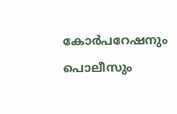കോര്‍പറേഷനും പൊലീസും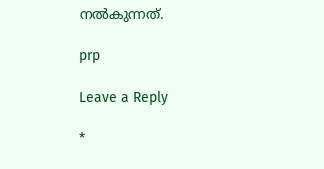നല്‍കുന്നത്.

prp

Leave a Reply

*